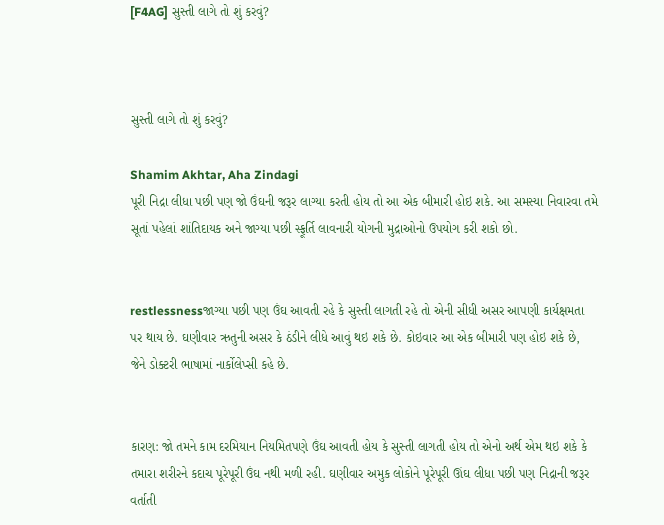[F4AG] સુસ્તી લાગે તો શું કરવું?



સુસ્તી લાગે તો શું કરવું?

Shamim Akhtar, Aha Zindagi
પૂરી નિદ્રા લીધા પછી પણ જો ઉંઘની જરૂર લાગ્યા કરતી હોય તો આ એક બીમારી હોઇ શકે. આ સમસ્યા નિવારવા તમે સૂતાં પહેલાં શાંતિદાયક અને જાગ્યા પછી સ્ફૂર્તિ લાવનારી યોગની મુદ્રાઓનો ઉપયોગ કરી શકો છો.


restlessnessજાગ્યા પછી પણ ઉંઘ આવતી રહે કે સુસ્તી લાગતી રહે તો એની સીધી અસર આપણી કાર્યક્ષમતા પર થાય છે. ઘણીવાર ઋતુની અસર કે ઠંડીને લીધે આવું થઇ શકે છે. કોઇવાર આ એક બીમારી પણ હોઇ શકે છે, જેને ડોક્ટરી ભાષામાં નાર્કોલેપ્સી કહે છે.


કારણ: જો તમને કામ દરમિયાન નિયમિતપણે ઉંઘ આવતી હોય કે સુસ્તી લાગતી હોય તો એનો અર્થ એમ થઇ શકે કે તમારા શરીરને કદાચ પૂરેપૂરી ઉંઘ નથી મળી રહી. ઘણીવાર અમુક લોકોને પૂરેપૂરી ઊંઘ લીધા પછી પણ નિદ્રાની જરૂર વર્તાતી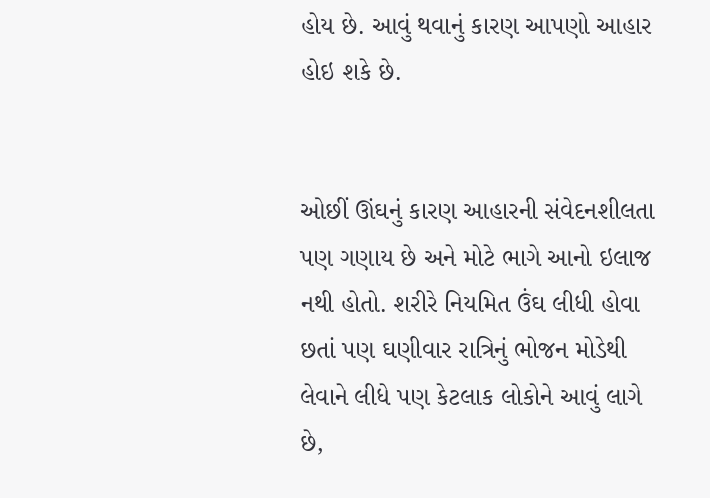હોય છે. આવું થવાનું કારણ આપણો આહાર હોઇ શકે છે.


ઓછીં ઊંઘનું કારણ આહારની સંવેદનશીલતા પણ ગણાય છે અને મોટે ભાગે આનો ઇલાજ નથી હોતો. શરીરે નિયમિત ઉંઘ લીધી હોવા છતાં પણ ઘણીવાર રાત્રિનું ભોજન મોડેથી લેવાને લીધે પણ કેટલાક લોકોને આવું લાગે છે,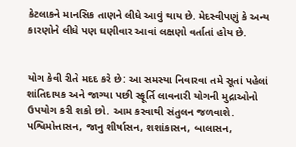કેટલાકને માનસિક તાણને લીધે આવું થાય છે. મેદસ્વીપણું કે અન્ય કારણોને લીધે પણ ઘણીવાર આવાં લક્ષણો વર્તાતાં હોય છે.


યોગ કેવી રીતે મદદ કરે છે: આ સમસ્યા નિવારવા તમે સૂતાં પહેલાં શાંતિદાયક અને જાગ્યા પછી સ્ફૂર્તિ લાવનારી યોગની મુદ્રાઓનો ઉપયોગ કરી શકો છો. આમ કરવાથી સંતુલન જળવાશે. પશ્વિમોત્તાસન, જાનુ શીર્ષાસન, શશાંકાસન, બાલાસન,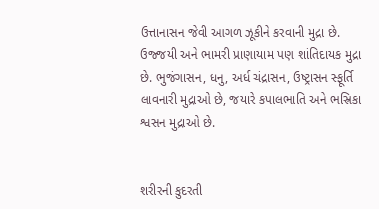ઉત્તાનાસન જેવી આગળ ઝૂકીને કરવાની મુદ્રા છે. ઉજ્જયી અને ભામરી પ્રાણાયામ પણ શાંતિદાયક મુદ્રા છે. ભુજંગાસન, ધનુ, અર્ધ ચંદ્રાસન, ઉષ્ટ્રાસન સ્ફૂર્તિ લાવનારી મુદ્રાઓ છે, જયારે કપાલભાતિ અને ભસ્રિકા શ્વસન મુદ્રાઓ છે.


શરીરની કુદરતી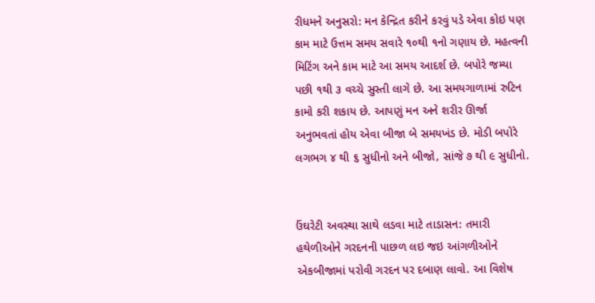રીધમને અનુસરો: મન કેન્દ્રિત કરીને કરવું પડે એવા કોઇ પણ કામ માટે ઉત્તમ સમય સવારે ૧૦થી ૧નો ગણાય છે. મહત્વની મિટિંગ અને કામ માટે આ સમય આદર્શ છે. બપોરે જમ્યા પછી ૧થી ૩ વચ્ચે સુસ્તી લાગે છે. આ સમયગાળામાં રુટિન કામો કરી શકાય છે. આપણું મન અને શરીર ઊર્જા અનુભવતાં હોય એવા બીજા બે સમયખંડ છે. મોડી બપોરે લગભગ ૪ થી ૬ સુધીનો અને બીજો, સાંજે ૭ થી ૯ સુધીનો.


ઉંઘરેટી અવસ્થા સાથે લડવા માટે તાડાસન: તમારી હથેળીઓને ગરદનની પાછળ લઇ જઇ આંગળીઓને એકબીજામાં પરોવી ગરદન પર દબાણ લાવો. આ વિશેષ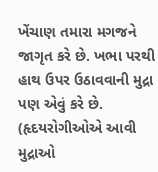ખેંચાણ તમારા મગજને જાગૃત કરે છે. ખભા પરથી હાથ ઉપર ઉઠાવવાની મુદ્રા પણ એવું કરે છે. (હૃદયરોગીઓએ આવી મુદ્રાઓ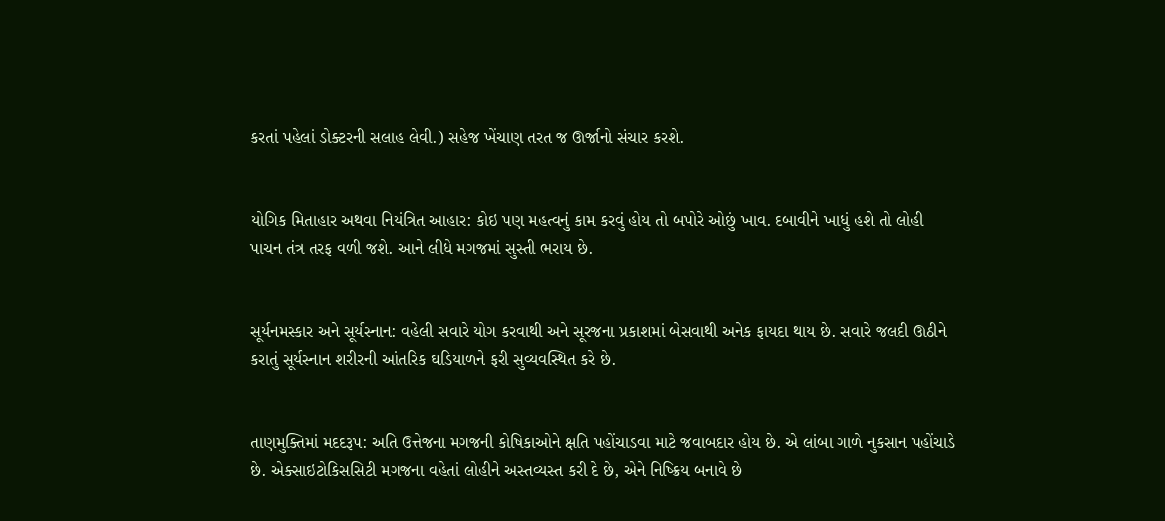કરતાં પહેલાં ડોક્ટરની સલાહ લેવી.) સહેજ ખેંચાણ તરત જ ઊર્જાનો સંચાર કરશે.


યોગિક મિતાહાર અથવા નિયંત્રિત આહાર: કોઇ પણ મહત્વનું કામ કરવું હોય તો બપોરે ઓછું ખાવ. દબાવીને ખાધું હશે તો લોહી પાચન તંત્ર તરફ વળી જશે. આને લીધે મગજમાં સુસ્તી ભરાય છે.


સૂર્યનમસ્કાર અને સૂર્યસ્નાન: વહેલી સવારે યોગ કરવાથી અને સૂરજના પ્રકાશમાં બેસવાથી અનેક ફાયદા થાય છે. સવારે જલદી ઊઠીને કરાતું સૂર્યસ્નાન શરીરની આંતરિક ઘડિયાળને ફરી સુવ્યવસ્થિત કરે છે.


તાણમુક્તિમાં મદદરૂપ: અતિ ઉત્તેજના મગજની કોષિકાઓને ક્ષતિ પહોંચાડવા માટે જવાબદાર હોય છે. એ લાંબા ગાળે નુકસાન પહોંચાડે છે. એક્સાઇટોકિસસિટી મગજના વહેતાં લોહીને અસ્તવ્યસ્ત કરી દે છે, એને નિષ્ક્રિય બનાવે છે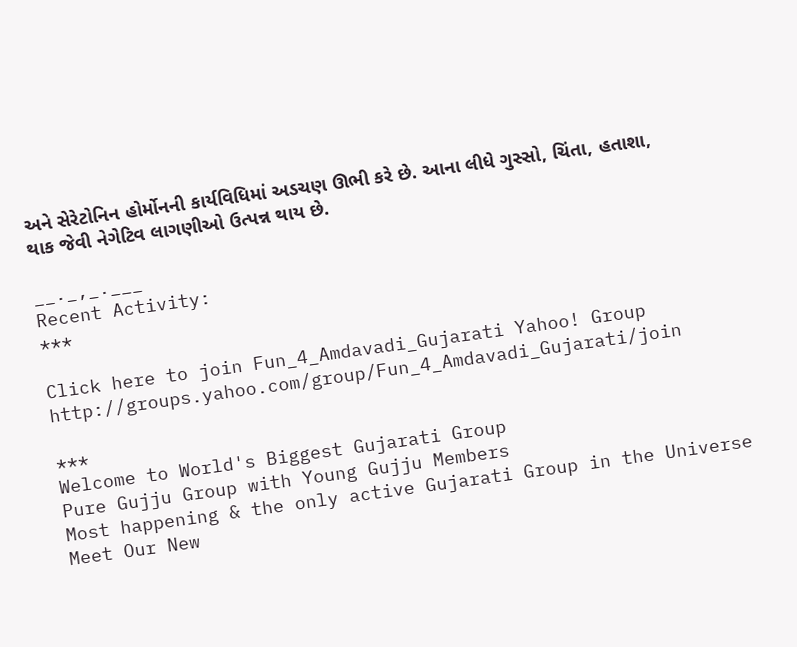અને સેરેટોનિન હોર્મોનની કાર્યવિધિમાં અડચણ ઊભી કરે છે. આના લીધે ગુસ્સો, ચિંતા, હતાશા, થાક જેવી નેગેટિવ લાગણીઓ ઉત્પન્ન થાય છે.

__._,_.___
Recent Activity:
***

Click here to join Fun_4_Amdavadi_Gujarati Yahoo! Group
http://groups.yahoo.com/group/Fun_4_Amdavadi_Gujarati/join

***
Welcome to World's Biggest Gujarati Group
Pure Gujju Group with Young Gujju Members
Most happening & the only active Gujarati Group in the Universe
Meet Our New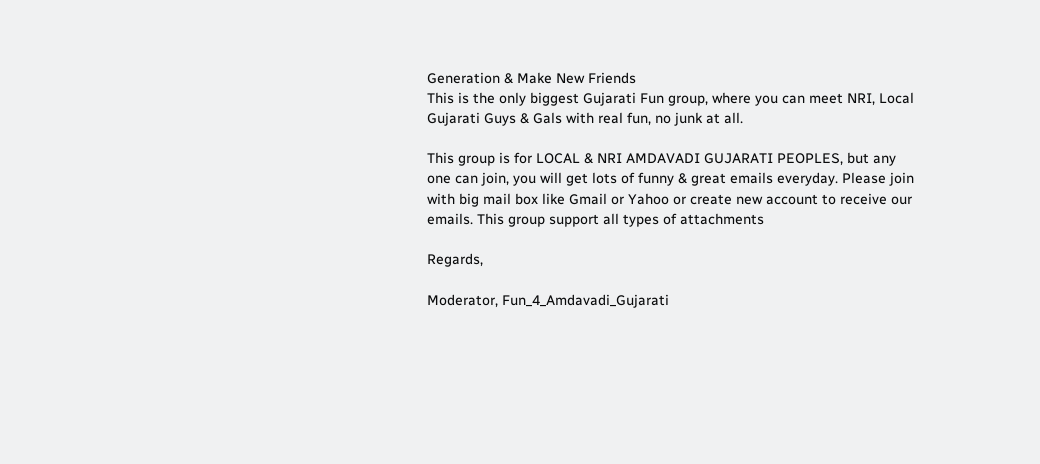Generation & Make New Friends
This is the only biggest Gujarati Fun group, where you can meet NRI, Local Gujarati Guys & Gals with real fun, no junk at all.

This group is for LOCAL & NRI AMDAVADI GUJARATI PEOPLES, but any one can join, you will get lots of funny & great emails everyday. Please join with big mail box like Gmail or Yahoo or create new account to receive our emails. This group support all types of attachments

Regards,

Moderator, Fun_4_Amdavadi_Gujarati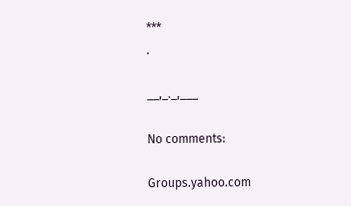***
.

__,_._,___

No comments:

Groups.yahoo.com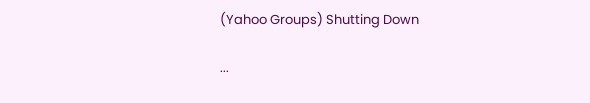(Yahoo Groups) Shutting Down

...